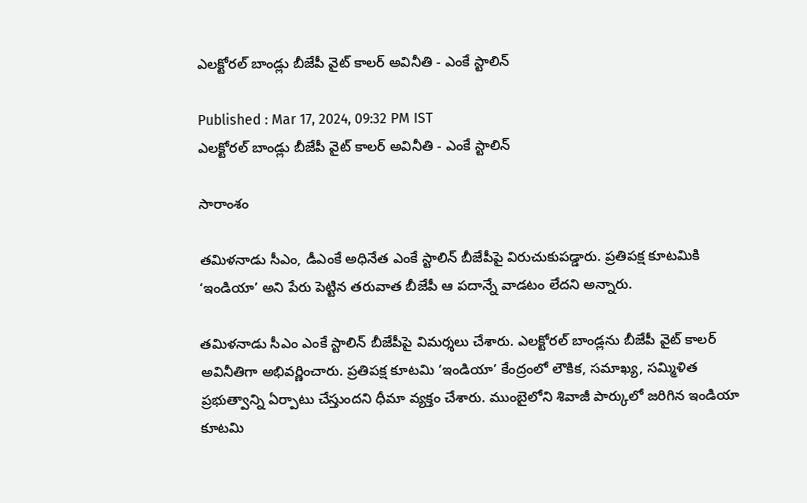ఎలక్టోరల్ బాండ్లు బీజేపీ వైట్ కాలర్ అవినీతి - ఎంకే స్టాలిన్

Published : Mar 17, 2024, 09:32 PM IST
ఎలక్టోరల్ బాండ్లు బీజేపీ వైట్ కాలర్ అవినీతి - ఎంకే స్టాలిన్

సారాంశం

తమిళనాడు సీఎం, డీఎంకే అధినేత ఎంకే స్టాలిన్ బీజేపీపై విరుచుకుపడ్డారు. ప్రతిపక్ష కూటమికి ‘ఇండియా’ అని పేరు పెట్టిన తరువాత బీజేపీ ఆ పదాన్నే వాడటం లేదని అన్నారు.

తమిళనాడు సీఎం ఎంకే స్టాలిన్ బీజేపీపై విమర్శలు చేశారు. ఎలక్టోరల్ బాండ్లను బీజేపీ వైట్ కాలర్ అవినీతిగా అభివర్ణించారు. ప్రతిపక్ష కూటమి ‘ఇండియా’ కేంద్రంలో లౌకిక, సమాఖ్య, సమ్మిళిత ప్రభుత్వాన్ని ఏర్పాటు చేస్తుందని ధీమా వ్యక్తం చేశారు. ముంబైలోని శివాజీ పార్కులో జరిగిన ఇండియా కూటమి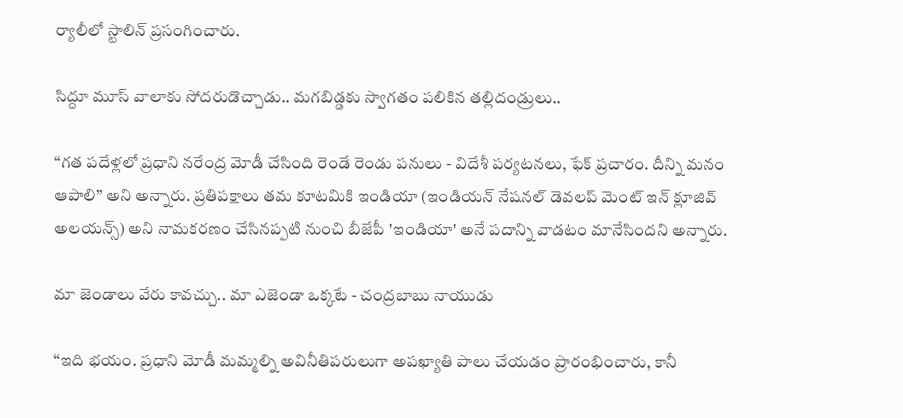ర్యాలీలో స్టాలిన్ ప్రసంగించారు.

సిద్దూ మూస్ వాలాకు సోదరుడొచ్చాడు.. మగబిడ్డకు స్వాగతం పలికిన తల్లిదండ్రులు..

‘‘గత పదేళ్లలో ప్రధాని నరేంద్ర మోడీ చేసింది రెండే రెండు పనులు - విదేశీ పర్యటనలు, ఫేక్ ప్రచారం. దీన్ని మనం ఆపాలి’’ అని అన్నారు. ప్రతిపక్షాలు తమ కూటమికి ఇండియా (ఇండియన్ నేషనల్ డెవలప్ మెంట్ ఇన్ క్లూజివ్ అలయన్స్) అని నామకరణం చేసినప్పటి నుంచి బీజేపీ 'ఇండియా' అనే పదాన్ని వాడటం మానేసిందని అన్నారు.

మా జెండాలు వేరు కావచ్చు.. మా ఎజెండా ఒక్కటే - చంద్రబాబు నాయుడు

‘‘ఇది భయం. ప్రధాని మోడీ మమ్మల్ని అవినీతిపరులుగా అపఖ్యాతి పాలు చేయడం ప్రారంభించారు, కానీ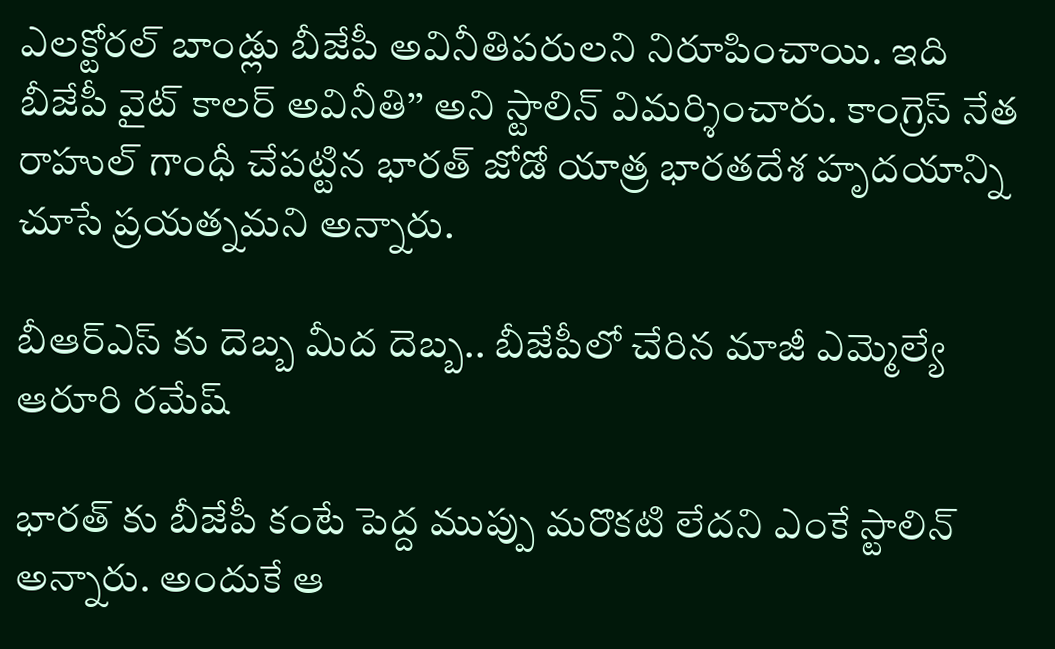ఎలక్టోరల్ బాండ్లు బీజేపీ అవినీతిపరులని నిరూపించాయి. ఇది బీజేపీ వైట్ కాలర్ అవినీతి’’ అని స్టాలిన్ విమర్శించారు. కాంగ్రెస్ నేత రాహుల్ గాంధీ చేపట్టిన భారత్ జోడో యాత్ర భారతదేశ హృదయాన్ని చూసే ప్రయత్నమని అన్నారు.

బీఆర్ఎస్ కు దెబ్బ మీద దెబ్బ.. బీజేపీలో చేరిన మాజీ ఎమ్మెల్యే ఆరూరి రమేష్

భారత్ కు బీజేపీ కంటే పెద్ద ముప్పు మరొకటి లేదని ఎంకే స్టాలిన్ అన్నారు. అందుకే ఆ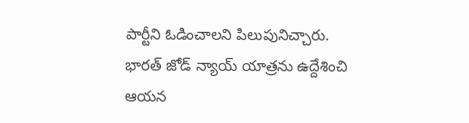పార్టీని ఓడించాలని పిలుపునిచ్చారు. భారత్ జోడ్ న్యాయ్ యాత్రను ఉద్దేశించి ఆయన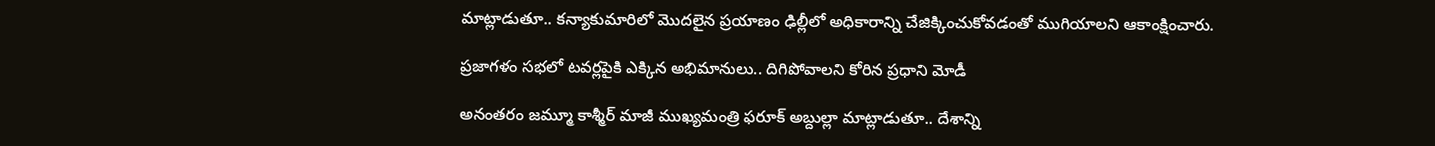మాట్లాడుతూ.. కన్యాకుమారిలో మొదలైన ప్రయాణం ఢిల్లీలో అధికారాన్ని చేజిక్కించుకోవడంతో ముగియాలని ఆకాంక్షించారు.

ప్రజాగళం సభలో టవర్లపైకి ఎక్కిన అభిమానులు.. దిగిపోవాలని కోరిన ప్రధాని మోడీ

అనంతరం జమ్మూ కాశ్మీర్ మాజీ ముఖ్యమంత్రి ఫరూక్ అబ్దుల్లా మాట్లాడుతూ.. దేశాన్ని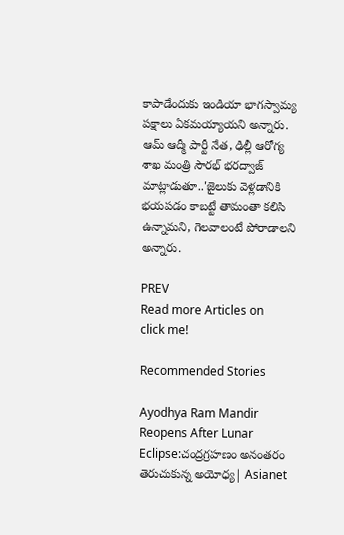కాపాడేందుకు ఇండియా భాగస్వామ్య పక్షాలు ఏకమయ్యాయని అన్నారు. ఆమ్ ఆద్మీ పార్టీ నేత, ఢిల్లీ ఆరోగ్య శాఖ మంత్రి సౌరభ్ భరద్వాజ్ మాట్లాడుతూ..'జైలుకు వెళ్లడానికి భయపడం కాబట్టే తామంతా కలిసి ఉన్నామని, గెలవాలంటే పోరాడాలని అన్నారు.

PREV
Read more Articles on
click me!

Recommended Stories

Ayodhya Ram Mandir Reopens After Lunar Eclipse:చంద్రగ్రహణం అనంతరం తెరుచుకున్న అయోధ్య| Asianet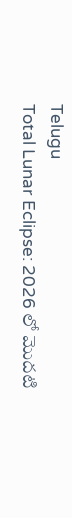Telugu
Total Lunar Eclipse: 2026 లో మొదటి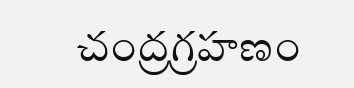చంద్రగ్రహణం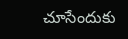చూసేందుకు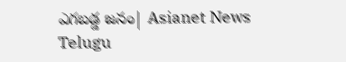ఎగబడ్డ జనం| Asianet News Telugu